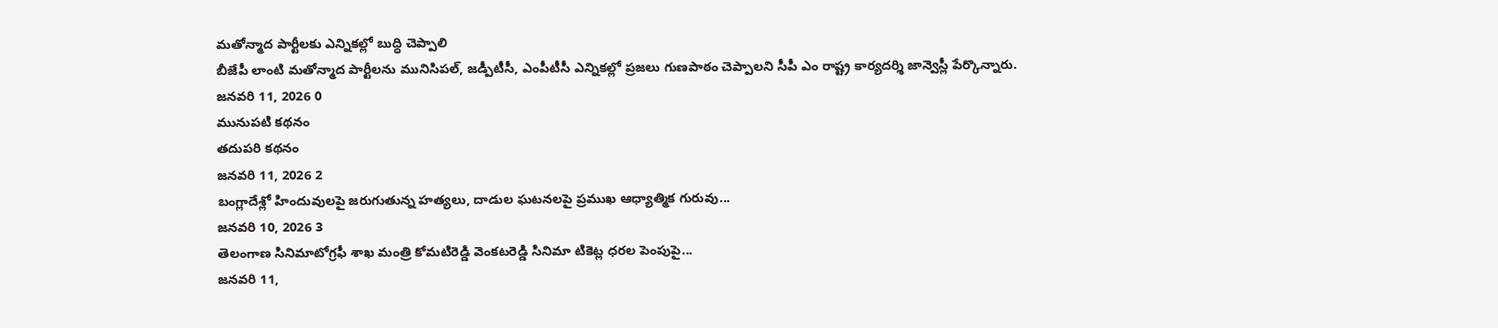మతోన్మాద పార్టీలకు ఎన్నికల్లో బుద్ధి చెప్పాలి
బీజేపీ లాంటి మతోన్మాద పార్టీలను మునిసిపల్, జడ్పీటీసీ, ఎంపీటీసీ ఎన్నికల్లో ప్రజలు గుణపాఠం చెప్పాలని సీపీ ఎం రాష్ట్ర కార్యదర్శి జాన్వెస్లీ పేర్కొన్నారు.
జనవరి 11, 2026 0
మునుపటి కథనం
తదుపరి కథనం
జనవరి 11, 2026 2
బంగ్లాదేశ్లో హిందువులపై జరుగుతున్న హత్యలు, దాడుల ఘటనలపై ప్రముఖ ఆధ్యాత్మిక గురువు...
జనవరి 10, 2026 3
తెలంగాణ సినిమాటోగ్రఫీ శాఖ మంత్రి కోమటిరెడ్డి వెంకటరెడ్డి సినిమా టికెట్ల ధరల పెంపుపై...
జనవరి 11,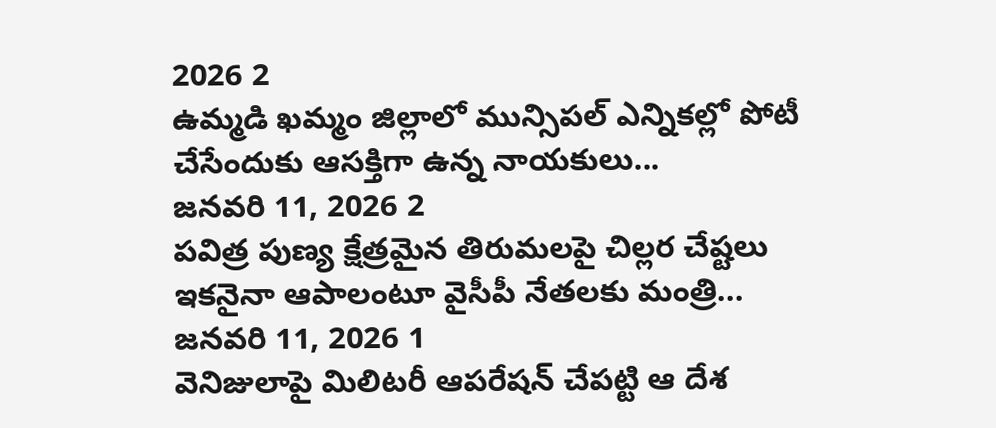2026 2
ఉమ్మడి ఖమ్మం జిల్లాలో మున్సిపల్ ఎన్నికల్లో పోటీ చేసేందుకు ఆసక్తిగా ఉన్న నాయకులు...
జనవరి 11, 2026 2
పవిత్ర పుణ్య క్షేత్రమైన తిరుమలపై చిల్లర చేష్టలు ఇకనైనా ఆపాలంటూ వైసీపీ నేతలకు మంత్రి...
జనవరి 11, 2026 1
వెనిజులాపై మిలిటరీ ఆపరేషన్ చేపట్టి ఆ దేశ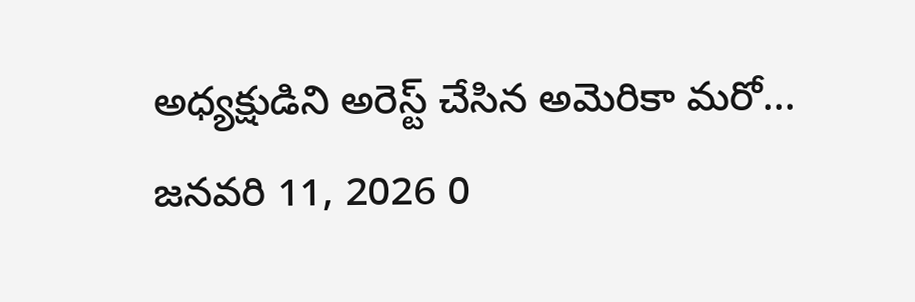అధ్యక్షుడిని అరెస్ట్ చేసిన అమెరికా మరో...
జనవరి 11, 2026 0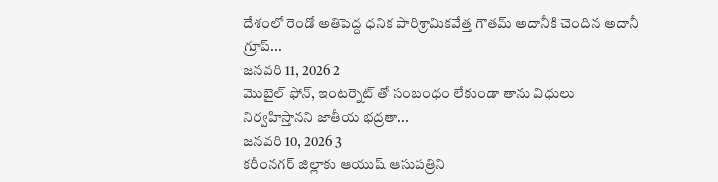దేశంలో రెండో అతిపెద్ద ధనిక పారిశ్రామికవేత్త గౌతమ్ అదానీకి చెందిన అదానీ గ్రూప్...
జనవరి 11, 2026 2
మొబైల్ ఫోన్, ఇంటర్నెట్ తో సంబంధం లేకుండా తాను విధులు నిర్వహిస్తానని జాతీయ భద్రతా...
జనవరి 10, 2026 3
కరీంనగర్ జిల్లాకు ఆయుష్ ఆసుపత్రిని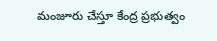మంజూరు చేస్తూ కేంద్ర ప్రభుత్వం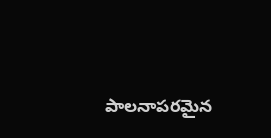పాలనాపరమైన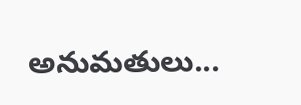అనుమతులు...